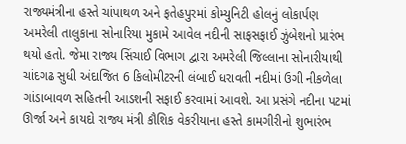રાજ્યમંત્રીના હસ્તે ચાંપાથળ અને ફતેહપુરમાં કોમ્યુનિટી હોલનું લોકાર્પણ
અમરેલી તાલુકાના સોનારિયા મુકામે આવેલ નદીની સાફસફાઈ ઝુંબેશનો પ્રારંભ થયો હતો. જેમા રાજ્ય સિંચાઈ વિભાગ દ્વારા અમરેલી જિલ્લાના સોનારીયાથી ચાંદગઢ સુધી અંદાજિત 6 કિલોમીટરની લંબાઈ ધરાવતી નદીમાં ઉગી નીકળેલા ગાંડાબાવળ સહિતની આડશની સફાઈ કરવામાં આવશે. આ પ્રસંગે નદીના પટમાં ઊર્જા અને કાયદો રાજ્ય મંત્રી કૌશિક વેકરીયાના હસ્તે કામગીરીનો શુભારંભ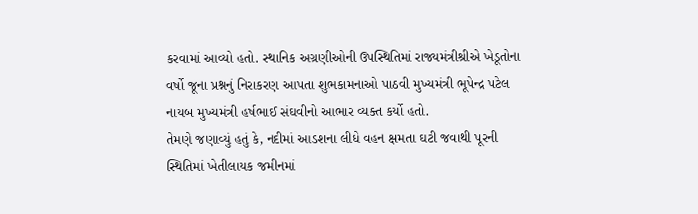કરવામાં આવ્યો હતો. સ્થાનિક અગ્રણીઓની ઉપસ્થિતિમાં રાજ્યમંત્રીશ્રીએ ખેડૂતોના વર્ષો જૂના પ્રશ્નનું નિરાકરણ આપતા શુભકામનાઓ પાઠવી મુખ્યમંત્રી ભૂપેન્દ્ર પટેલ નાયબ મુખ્યમંત્રી હર્ષભાઈ સંઘવીનો આભાર વ્યક્ત કર્યો હતો.
તેમણે જણાવ્યું હતું કે, નદીમાં આડશના લીધે વહન ક્ષમતા ઘટી જવાથી પૂરની સ્થિતિમાં ખેતીલાયક જમીનમાં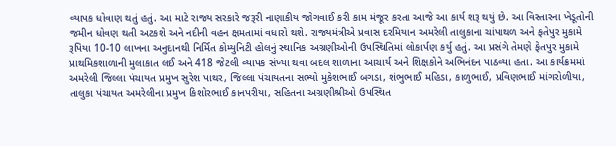વ્યાપક ધોવાણ થતું હતું. આ માટે રાજ્ય સરકારે જરૂરી નાણાકીય જોગવાઈ કરી કામ મંજૂર કરતા આજે આ કાર્ય શરૂ થયું છે. આ વિસ્તારના ખેડૂતોની જમીન ધોવણ થતી અટકશે અને નદીની વહન ક્ષમતામાં વધારો થશે. રાજ્યમંત્રીએ પ્રવાસ દરમિયાન અમરેલી તાલુકાના ચાંપાથળ અને ફતેપુર મુકામે રૂપિયા 10-10 લાખના અનુદાનથી નિર્મિત કોમ્યુનિટી હોલનું સ્થાનિક અગ્રણીઓની ઉપસ્થિતિમાં લોકાર્પણ કર્યુ હતું. આ પ્રસંગે તેમણે ફેતપુર મુકામે પ્રાથમિકશાળાની મુલાકાત લઈ અને 418 જેટલી વ્યાપક સંખ્યા થવા બદલ શાળાના આચાર્ય અને શિક્ષકોને અભિનંદન પાઠવ્યા હતા. આ કાર્યક્રમમાં અમરેલી જિલ્લા પંચાયત પ્રમુખ સુરેશ પાથર, જિલ્લા પંચાયતના સભ્યો મુકેશભાઈ બગડા, શંભુભાઈ મહિડા, કાળુભાઈ, પ્રવિણભાઈ માંગરોળીયા, તાલુકા પંચાયત અમરેલીના પ્રમુખ કિશોરભાઈ કાનપરીયા, સહિતના અગ્રણીશ્રીઓ ઉપસ્થિત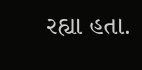રહ્યા હતા.